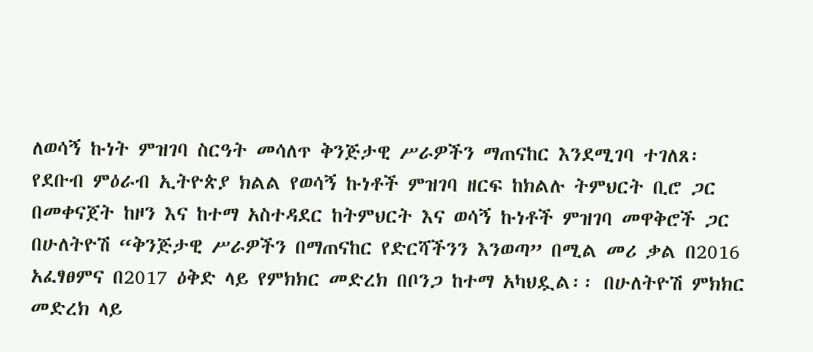ለወሳኝ ኩነት ምዝገባ ስርዓት መሳለጥ ቅንጅታዊ ሥራዎችን ማጠናከር እንደሚገባ ተገለጸ፡
የደቡብ ምዕራብ ኢትዮጵያ ክልል የወሳኝ ኩነቶች ምዝገባ ዘርፍ ከክልሉ ትምህርት ቢሮ ጋር በመቀናጀት ከዞን እና ከተማ አስተዳደር ከትምህርት እና ወሳኝ ኩነቶች ምዝገባ መዋቅሮች ጋር በሁለትዮሽ “ቅንጅታዊ ሥራዎችን በማጠናከር የድርሻችንን እንወጣ” በሚል መሪ ቃል በ2016 አፈፃፀምና በ2017 ዕቅድ ላይ የምክክር መድረክ በቦንጋ ከተማ አካህዷል፡፡ በሁለትዮሽ ምክክር መድረክ ላይ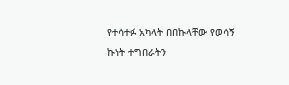የተሳተፉ አካላት በበኩላቸው የወሳኝ ኩነት ተግበራትን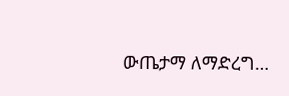ውጤታማ ለማድረግ…